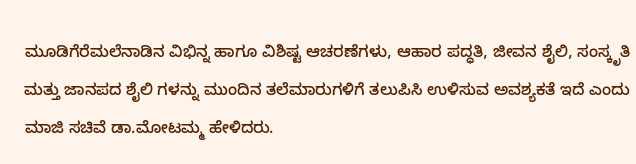ಮೂಡಿಗೆರೆಮಲೆನಾಡಿನ ವಿಭಿನ್ನ ಹಾಗೂ ವಿಶಿಷ್ಟ ಆಚರಣೆಗಳು, ಆಹಾರ ಪದ್ಧತಿ, ಜೀವನ ಶೈಲಿ, ಸಂಸ್ಕೃತಿ ಮತ್ತು ಜಾನಪದ ಶೈಲಿ ಗಳನ್ನು ಮುಂದಿನ ತಲೆಮಾರುಗಳಿಗೆ ತಲುಪಿಸಿ ಉಳಿಸುವ ಅವಶ್ಯಕತೆ ಇದೆ ಎಂದು ಮಾಜಿ ಸಚಿವೆ ಡಾ.ಮೋಟಮ್ಮ ಹೇಳಿದರು.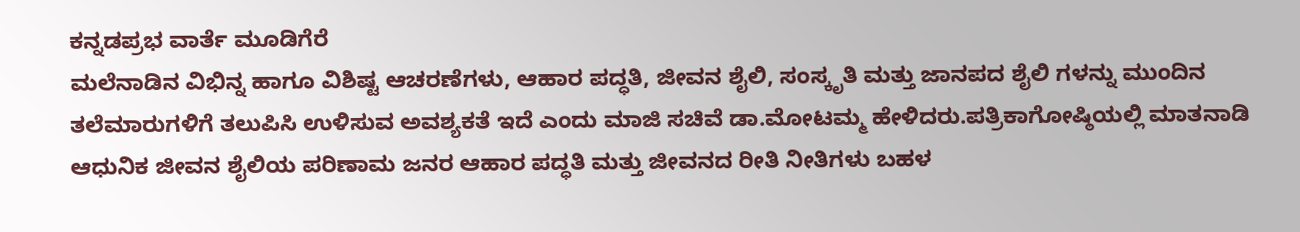ಕನ್ನಡಪ್ರಭ ವಾರ್ತೆ ಮೂಡಿಗೆರೆ
ಮಲೆನಾಡಿನ ವಿಭಿನ್ನ ಹಾಗೂ ವಿಶಿಷ್ಟ ಆಚರಣೆಗಳು, ಆಹಾರ ಪದ್ಧತಿ, ಜೀವನ ಶೈಲಿ, ಸಂಸ್ಕೃತಿ ಮತ್ತು ಜಾನಪದ ಶೈಲಿ ಗಳನ್ನು ಮುಂದಿನ ತಲೆಮಾರುಗಳಿಗೆ ತಲುಪಿಸಿ ಉಳಿಸುವ ಅವಶ್ಯಕತೆ ಇದೆ ಎಂದು ಮಾಜಿ ಸಚಿವೆ ಡಾ.ಮೋಟಮ್ಮ ಹೇಳಿದರು.ಪತ್ರಿಕಾಗೋಷ್ಠಿಯಲ್ಲಿ ಮಾತನಾಡಿ ಆಧುನಿಕ ಜೀವನ ಶೈಲಿಯ ಪರಿಣಾಮ ಜನರ ಆಹಾರ ಪದ್ಧತಿ ಮತ್ತು ಜೀವನದ ರೀತಿ ನೀತಿಗಳು ಬಹಳ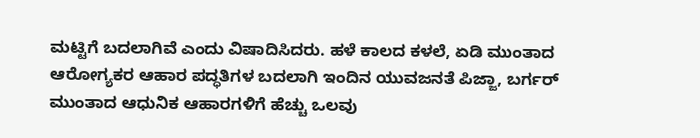ಮಟ್ಟಿಗೆ ಬದಲಾಗಿವೆ ಎಂದು ವಿಷಾದಿಸಿದರು. ಹಳೆ ಕಾಲದ ಕಳಲೆ, ಏಡಿ ಮುಂತಾದ ಆರೋಗ್ಯಕರ ಆಹಾರ ಪದ್ಧತಿಗಳ ಬದಲಾಗಿ ಇಂದಿನ ಯುವಜನತೆ ಪಿಜ್ಜಾ, ಬರ್ಗರ್ ಮುಂತಾದ ಆಧುನಿಕ ಆಹಾರಗಳಿಗೆ ಹೆಚ್ಚು ಒಲವು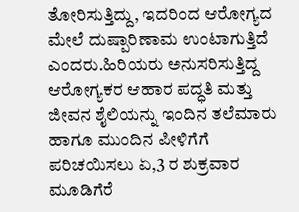ತೋರಿಸುತ್ತಿದ್ದು, ಇದರಿಂದ ಆರೋಗ್ಯದ ಮೇಲೆ ದುಷ್ಪಾರಿಣಾಮ ಉಂಟಾಗುತ್ತಿದೆ ಎಂದರು.ಹಿರಿಯರು ಅನುಸರಿಸುತ್ತಿದ್ದ ಆರೋಗ್ಯಕರ ಆಹಾರ ಪದ್ಧತಿ ಮತ್ತು ಜೀವನ ಶೈಲಿಯನ್ನು ಇಂದಿನ ತಲೆಮಾರು ಹಾಗೂ ಮುಂದಿನ ಪೀಳಿಗೆಗೆ ಪರಿಚಯಿಸಲು ಏ,3 ರ ಶುಕ್ರವಾರ ಮೂಡಿಗೆರೆ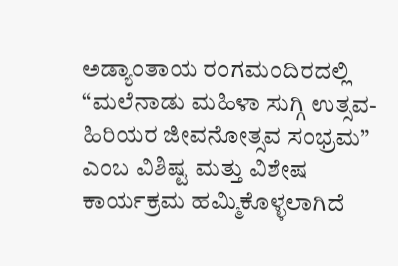ಅಡ್ಯಾಂತಾಯ ರಂಗಮಂದಿರದಲ್ಲಿ “ಮಲೆನಾಡು ಮಹಿಳಾ ಸುಗ್ಗಿ ಉತ್ಸವ-ಹಿರಿಯರ ಜೀವನೋತ್ಸವ ಸಂಭ್ರಮ” ಎಂಬ ವಿಶಿಷ್ಟ ಮತ್ತು ವಿಶೇಷ ಕಾರ್ಯಕ್ರಮ ಹಮ್ಮಿಕೊಳ್ಳಲಾಗಿದೆ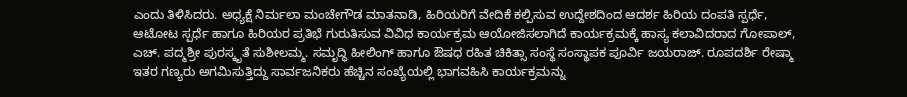ಎಂದು ತಿಳಿಸಿದರು. ಅಧ್ಯಕ್ಷೆ ನಿರ್ಮಲಾ ಮಂಚೇಗೌಡ ಮಾತನಾಡಿ, ಹಿರಿಯರಿಗೆ ವೇದಿಕೆ ಕಲ್ಪಿಸುವ ಉದ್ದೇಶದಿಂದ ಆದರ್ಶ ಹಿರಿಯ ದಂಪತಿ ಸ್ಪರ್ಧೆ, ಆಟೋಟ ಸ್ಪರ್ಧೆ ಹಾಗೂ ಹಿರಿಯರ ಪ್ರತಿಭೆ ಗುರುತಿಸುವ ವಿವಿಧ ಕಾರ್ಯಕ್ರಮ ಆಯೋಜಿಸಲಾಗಿದೆ ಕಾರ್ಯಕ್ರಮಕ್ಕೆ ಹಾಸ್ಯ ಕಲಾವಿದರಾದ ಗೋಪಾಲ್, ಎಚ್. ಪದ್ಮಶ್ರೀ ಪುರಸ್ಕೃತೆ ಸುಶೀಲಮ್ಮ. ಸಮೃದ್ಧಿ ಹೀಲಿಂಗ್ ಹಾಗೂ ಔಷಧ ರಹಿತ ಚಿಕಿತ್ಸಾ ಸಂಸ್ಥೆ ಸಂಸ್ಥಾಪಕ ಪೂರ್ವಿ ಜಯರಾಜ್. ರೂಪದರ್ಶಿ ರೇಷ್ಮಾ ಇತರ ಗಣ್ಯರು ಅಗಮಿಸುತ್ತಿದ್ದು ಸಾರ್ವಜನಿಕರು ಹೆಚ್ಚಿನ ಸಂಖ್ಯೆಯಲ್ಲಿ ಭಾಗವಹಿಸಿ ಕಾರ್ಯಕ್ರಮನ್ನು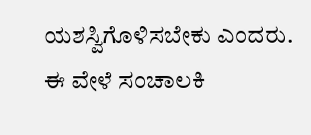ಯಶಸ್ವಿಗೊಳಿಸಬೇಕು ಎಂದರು.
ಈ ವೇಳೆ ಸಂಚಾಲಕಿ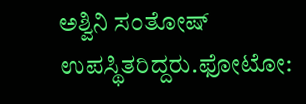ಅಶ್ವಿನಿ ಸಂತೋಷ್ ಉಪಸ್ಥಿತರಿದ್ದರು.ಫೋಟೋ: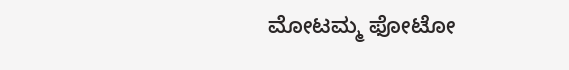ಮೋಟಮ್ಮ ಫೋಟೋ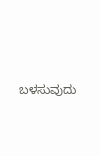ಬಳಸುವುದು